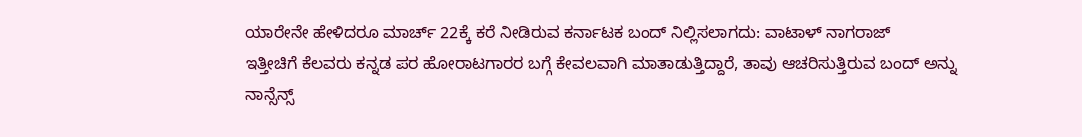ಯಾರೇನೇ ಹೇಳಿದರೂ ಮಾರ್ಚ್ 22ಕ್ಕೆ ಕರೆ ನೀಡಿರುವ ಕರ್ನಾಟಕ ಬಂದ್ ನಿಲ್ಲಿಸಲಾಗದು: ವಾಟಾಳ್ ನಾಗರಾಜ್
ಇತ್ತೀಚಿಗೆ ಕೆಲವರು ಕನ್ನಡ ಪರ ಹೋರಾಟಗಾರರ ಬಗ್ಗೆ ಕೇವಲವಾಗಿ ಮಾತಾಡುತ್ತಿದ್ದಾರೆ, ತಾವು ಆಚರಿಸುತ್ತಿರುವ ಬಂದ್ ಅನ್ನು ನಾನ್ಸೆನ್ಸ್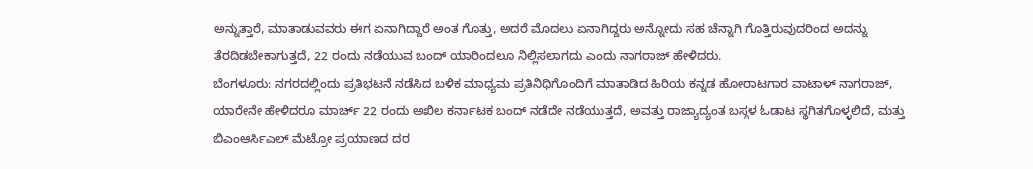ಅನ್ನುತ್ತಾರೆ, ಮಾತಾಡುವವರು ಈಗ ಏನಾಗಿದ್ದಾರೆ ಅಂತ ಗೊತ್ತು, ಅದರೆ ಮೊದಲು ಏನಾಗಿದ್ದರು ಅನ್ನೋದು ಸಹ ಚೆನ್ನಾಗಿ ಗೊತ್ತಿರುವುದರಿಂದ ಅದನ್ನು ತೆರದಿಡಬೇಕಾಗುತ್ತದೆ, 22 ರಂದು ನಡೆಯುವ ಬಂದ್ ಯಾರಿಂದಲೂ ನಿಲ್ಲಿಸಲಾಗದು ಎಂದು ನಾಗರಾಜ್ ಹೇಳಿದರು.
ಬೆಂಗಳೂರು: ನಗರದಲ್ಲಿಂದು ಪ್ರತಿಭಟನೆ ನಡೆಸಿದ ಬಳಿಕ ಮಾಧ್ಯಮ ಪ್ರತಿನಿಧಿಗೊಂದಿಗೆ ಮಾತಾಡಿದ ಹಿರಿಯ ಕನ್ನಡ ಹೋರಾಟಗಾರ ವಾಟಾಳ್ ನಾಗರಾಜ್, ಯಾರೇನೇ ಹೇಳಿದರೂ ಮಾರ್ಚ್ 22 ರಂದು ಅಖಿಲ ಕರ್ನಾಟಕ ಬಂದ್ ನಡೆದೇ ನಡೆಯುತ್ತದೆ, ಅವತ್ತು ರಾಜ್ಯಾದ್ಯಂತ ಬಸ್ಗಳ ಓಡಾಟ ಸ್ಥಗಿತಗೊಳ್ಳಲಿದೆ, ಮತ್ತು ಬಿಎಂಆರ್ಸಿಎಲ್ ಮೆಟ್ರೋ ಪ್ರಯಾಣದ ದರ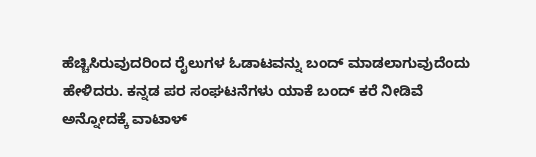ಹೆಚ್ಚಿಸಿರುವುದರಿಂದ ರೈಲುಗಳ ಓಡಾಟವನ್ನು ಬಂದ್ ಮಾಡಲಾಗುವುದೆಂದು ಹೇಳಿದರು. ಕನ್ನಡ ಪರ ಸಂಘಟನೆಗಳು ಯಾಕೆ ಬಂದ್ ಕರೆ ನೀಡಿವೆ ಅನ್ನೋದಕ್ಕೆ ವಾಟಾಳ್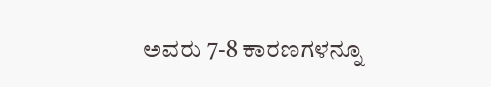ಅವರು 7-8 ಕಾರಣಗಳನ್ನೂ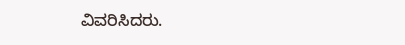ವಿವರಿಸಿದರು.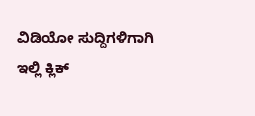ವಿಡಿಯೋ ಸುದ್ದಿಗಳಿಗಾಗಿ ಇಲ್ಲಿ ಕ್ಲಿಕ್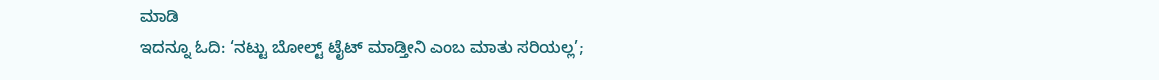ಮಾಡಿ
ಇದನ್ನೂ ಓದಿ: ‘ನಟ್ಟು ಬೋಲ್ಟ್ ಟೈಟ್ ಮಾಡ್ತೀನಿ ಎಂಬ ಮಾತು ಸರಿಯಲ್ಲ’;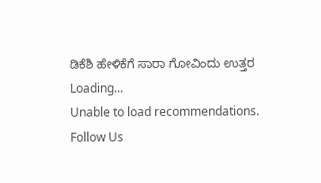ಡಿಕೆಶಿ ಹೇಳಿಕೆಗೆ ಸಾರಾ ಗೋವಿಂದು ಉತ್ತರ
Loading...
Unable to load recommendations.
Follow Us